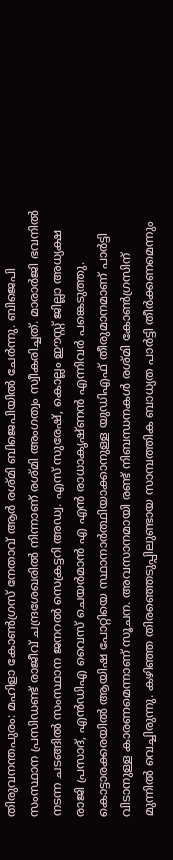തിരുവനന്തപുരം: മഹിളാ കോൺഗ്രസ് നേതാവ് ആർ രശ്മി ബിജെപിയിൽ ചേർന്നു. ബിജെപി സംസ്ഥാന പ്രസിഡണ്ട് രാജീവ് ചന്ദ്രശേഖരിൽ നിന്നാണ് രശ്മി അംഗത്വം സ്വീകരിച്ചത്. മാരാർജി ഭവനിൽ നടന്ന ചടങ്ങിൽ സംസ്ഥാന ജനറൽ സെക്രട്ടറി അഡ്വ. എസ് സുരേഷ്, കൊല്ലം ഈസ്റ്റ് ജില്ലാ അധ്യക്ഷ രാജി പ്രസാദ്, എൻഡിഎ വൈസ് ചെയർമാൻ എ എൻ രാധാകൃഷ്ണൻ എന്നിവർ പങ്കെടുത്തു.
കൊട്ടാരക്കരയിൽ ആയിഷ പോറ്റിയെ സ്ഥാനാർത്ഥിയാക്കാനുള്ള യുഡിഎഫ് തീരുമാനമാണ് പാർട്ടി വിടാനുള്ള കാരണമെന്നാണ് സൂചന. അവസാനമായി രണ്ട് നിബന്ധനകൾ രശ്മി കോൺഗ്രസിന് മുന്നിൽ വെച്ചിരുന്നു. കഴിഞ്ഞ തിരഞ്ഞെടുപ്പിലുണ്ടായ സാമ്പത്തിക ബാധ്യത പാർട്ടി തീർക്കണമെന്നും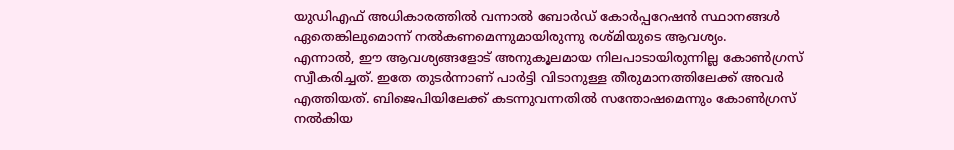യുഡിഎഫ് അധികാരത്തിൽ വന്നാൽ ബോർഡ് കോർപ്പറേഷൻ സ്ഥാനങ്ങൾ ഏതെങ്കിലുമൊന്ന് നൽകണമെന്നുമായിരുന്നു രശ്മിയുടെ ആവശ്യം.
എന്നാൽ, ഈ ആവശ്യങ്ങളോട് അനുകൂലമായ നിലപാടായിരുന്നില്ല കോൺഗ്രസ് സ്വീകരിച്ചത്. ഇതേ തുടർന്നാണ് പാർട്ടി വിടാനുള്ള തീരുമാനത്തിലേക്ക് അവർ എത്തിയത്. ബിജെപിയിലേക്ക് കടന്നുവന്നതിൽ സന്തോഷമെന്നും കോൺഗ്രസ് നൽകിയ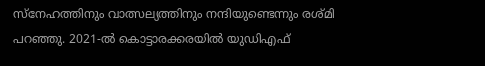സ്നേഹത്തിനും വാത്സല്യത്തിനും നന്ദിയുണ്ടെന്നും രശ്മി പറഞ്ഞു. 2021-ൽ കൊട്ടാരക്കരയിൽ യുഡിഎഫ്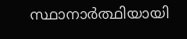സ്ഥാനാർത്ഥിയായി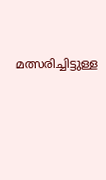മത്സരിച്ചിട്ടുള്ള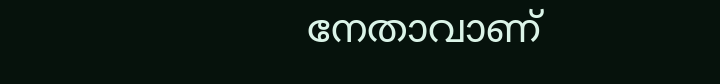നേതാവാണ്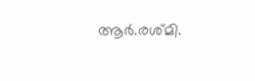ആർ.രശ്മി.